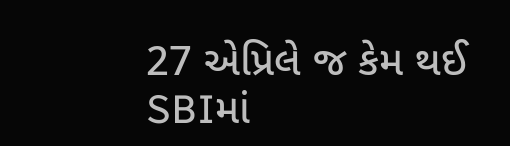27 એપ્રિલે જ કેમ થઈ SBIમાં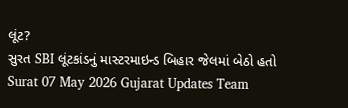લૂંટ?
સુરત SBI લૂંટકાંડનું માસ્ટરમાઇન્ડ બિહાર જેલમાં બેઠો હતો
Surat 07 May 2026 Gujarat Updates Team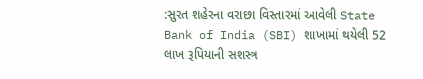:સુરત શહેરના વરાછા વિસ્તારમાં આવેલી State Bank of India (SBI) શાખામાં થયેલી 52 લાખ રૂપિયાની સશસ્ત્ર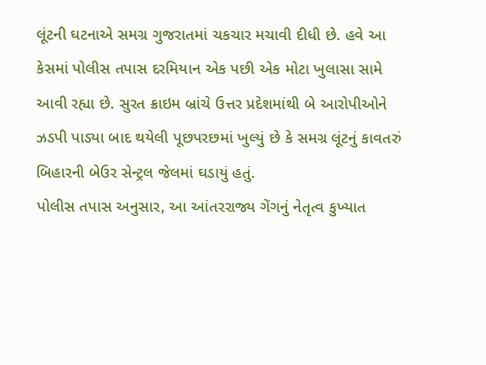લૂંટની ઘટનાએ સમગ્ર ગુજરાતમાં ચકચાર મચાવી દીધી છે. હવે આ કેસમાં પોલીસ તપાસ દરમિયાન એક પછી એક મોટા ખુલાસા સામે આવી રહ્યા છે. સુરત ક્રાઇમ બ્રાંચે ઉત્તર પ્રદેશમાંથી બે આરોપીઓને ઝડપી પાડ્યા બાદ થયેલી પૂછપરછમાં ખુલ્યું છે કે સમગ્ર લૂંટનું કાવતરું બિહારની બેઉર સેન્ટ્રલ જેલમાં ઘડાયું હતું.
પોલીસ તપાસ અનુસાર, આ આંતરરાજ્ય ગેંગનું નેતૃત્વ કુખ્યાત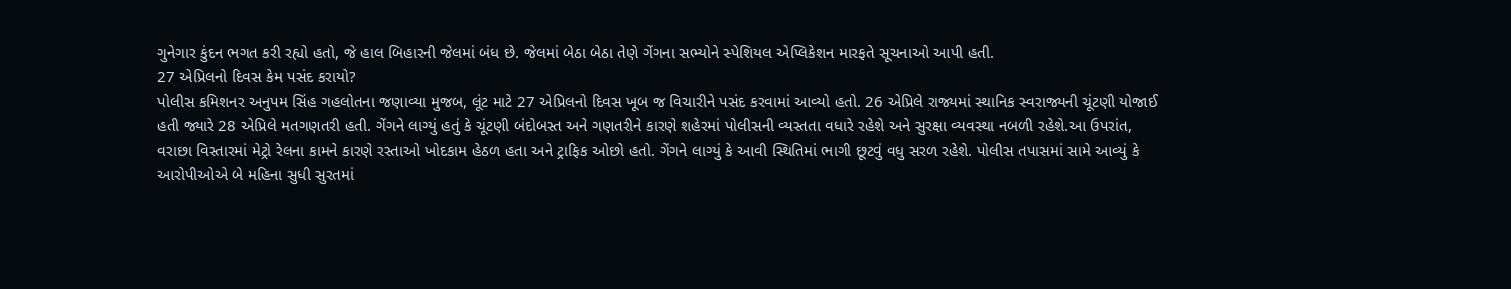ગુનેગાર કુંદન ભગત કરી રહ્યો હતો, જે હાલ બિહારની જેલમાં બંધ છે. જેલમાં બેઠા બેઠા તેણે ગેંગના સભ્યોને સ્પેશિયલ એપ્લિકેશન મારફતે સૂચનાઓ આપી હતી.
27 એપ્રિલનો દિવસ કેમ પસંદ કરાયો?
પોલીસ કમિશનર અનુપમ સિંહ ગહલોતના જણાવ્યા મુજબ, લૂંટ માટે 27 એપ્રિલનો દિવસ ખૂબ જ વિચારીને પસંદ કરવામાં આવ્યો હતો. 26 એપ્રિલે રાજ્યમાં સ્થાનિક સ્વરાજ્યની ચૂંટણી યોજાઈ હતી જ્યારે 28 એપ્રિલે મતગણતરી હતી. ગેંગને લાગ્યું હતું કે ચૂંટણી બંદોબસ્ત અને ગણતરીને કારણે શહેરમાં પોલીસની વ્યસ્તતા વધારે રહેશે અને સુરક્ષા વ્યવસ્થા નબળી રહેશે.આ ઉપરાંત, વરાછા વિસ્તારમાં મેટ્રો રેલના કામને કારણે રસ્તાઓ ખોદકામ હેઠળ હતા અને ટ્રાફિક ઓછો હતો. ગેંગને લાગ્યું કે આવી સ્થિતિમાં ભાગી છૂટવું વધુ સરળ રહેશે. પોલીસ તપાસમાં સામે આવ્યું કે આરોપીઓએ બે મહિના સુધી સુરતમાં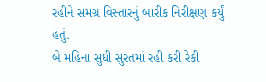રહીને સમગ્ર વિસ્તારનું બારીક નિરીક્ષણ કર્યું હતું.
બે મહિના સુધી સુરતમાં રહી કરી રેકી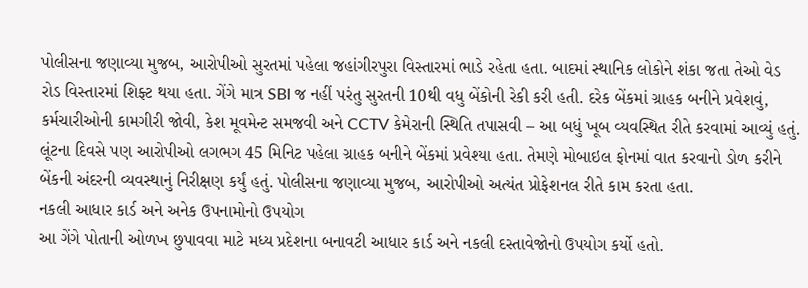પોલીસના જણાવ્યા મુજબ, આરોપીઓ સુરતમાં પહેલા જહાંગીરપુરા વિસ્તારમાં ભાડે રહેતા હતા. બાદમાં સ્થાનિક લોકોને શંકા જતા તેઓ વેડ રોડ વિસ્તારમાં શિફ્ટ થયા હતા. ગેંગે માત્ર SBI જ નહીં પરંતુ સુરતની 10થી વધુ બેંકોની રેકી કરી હતી. દરેક બેંકમાં ગ્રાહક બનીને પ્રવેશવું, કર્મચારીઓની કામગીરી જોવી, કેશ મૂવમેન્ટ સમજવી અને CCTV કેમેરાની સ્થિતિ તપાસવી – આ બધું ખૂબ વ્યવસ્થિત રીતે કરવામાં આવ્યું હતું.
લૂંટના દિવસે પણ આરોપીઓ લગભગ 45 મિનિટ પહેલા ગ્રાહક બનીને બેંકમાં પ્રવેશ્યા હતા. તેમણે મોબાઇલ ફોનમાં વાત કરવાનો ડોળ કરીને બેંકની અંદરની વ્યવસ્થાનું નિરીક્ષણ કર્યું હતું. પોલીસના જણાવ્યા મુજબ, આરોપીઓ અત્યંત પ્રોફેશનલ રીતે કામ કરતા હતા.
નકલી આધાર કાર્ડ અને અનેક ઉપનામોનો ઉપયોગ
આ ગેંગે પોતાની ઓળખ છુપાવવા માટે મધ્ય પ્રદેશના બનાવટી આધાર કાર્ડ અને નકલી દસ્તાવેજોનો ઉપયોગ કર્યો હતો.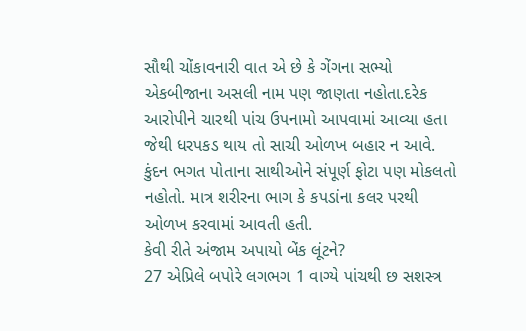સૌથી ચોંકાવનારી વાત એ છે કે ગેંગના સભ્યો એકબીજાના અસલી નામ પણ જાણતા નહોતા.દરેક આરોપીને ચારથી પાંચ ઉપનામો આપવામાં આવ્યા હતા જેથી ધરપકડ થાય તો સાચી ઓળખ બહાર ન આવે. કુંદન ભગત પોતાના સાથીઓને સંપૂર્ણ ફોટા પણ મોકલતો નહોતો. માત્ર શરીરના ભાગ કે કપડાંના કલર પરથી ઓળખ કરવામાં આવતી હતી.
કેવી રીતે અંજામ અપાયો બેંક લૂંટને?
27 એપ્રિલે બપોરે લગભગ 1 વાગ્યે પાંચથી છ સશસ્ત્ર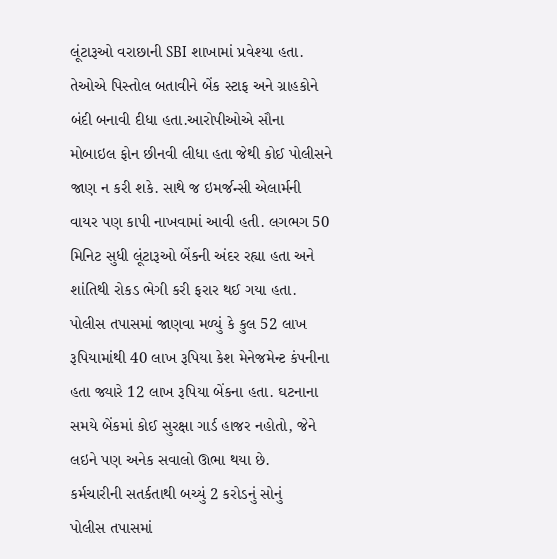લૂંટારૂઓ વરાછાની SBI શાખામાં પ્રવેશ્યા હતા. તેઓએ પિસ્તોલ બતાવીને બેંક સ્ટાફ અને ગ્રાહકોને બંદી બનાવી દીધા હતા.આરોપીઓએ સૌના મોબાઇલ ફોન છીનવી લીધા હતા જેથી કોઈ પોલીસને જાણ ન કરી શકે. સાથે જ ઇમર્જન્સી એલાર્મની વાયર પણ કાપી નાખવામાં આવી હતી. લગભગ 50 મિનિટ સુધી લૂંટારૂઓ બેંકની અંદર રહ્યા હતા અને શાંતિથી રોકડ ભેગી કરી ફરાર થઈ ગયા હતા. પોલીસ તપાસમાં જાણવા મળ્યું કે કુલ 52 લાખ રૂપિયામાંથી 40 લાખ રૂપિયા કેશ મેનેજમેન્ટ કંપનીના હતા જ્યારે 12 લાખ રૂપિયા બેંકના હતા. ઘટનાના સમયે બેંકમાં કોઈ સુરક્ષા ગાર્ડ હાજર નહોતો, જેને લઇને પણ અનેક સવાલો ઊભા થયા છે.
કર્મચારીની સતર્કતાથી બચ્યું 2 કરોડનું સોનું
પોલીસ તપાસમાં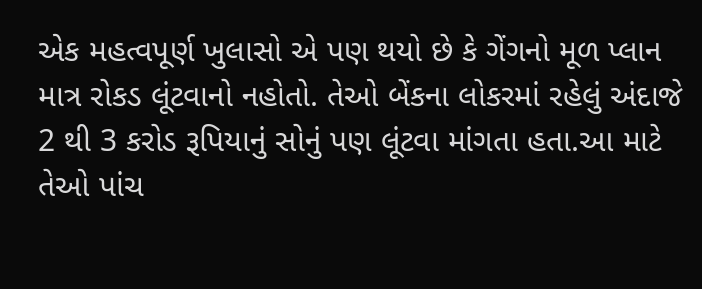એક મહત્વપૂર્ણ ખુલાસો એ પણ થયો છે કે ગેંગનો મૂળ પ્લાન માત્ર રોકડ લૂંટવાનો નહોતો. તેઓ બેંકના લોકરમાં રહેલું અંદાજે 2 થી 3 કરોડ રૂપિયાનું સોનું પણ લૂંટવા માંગતા હતા.આ માટે તેઓ પાંચ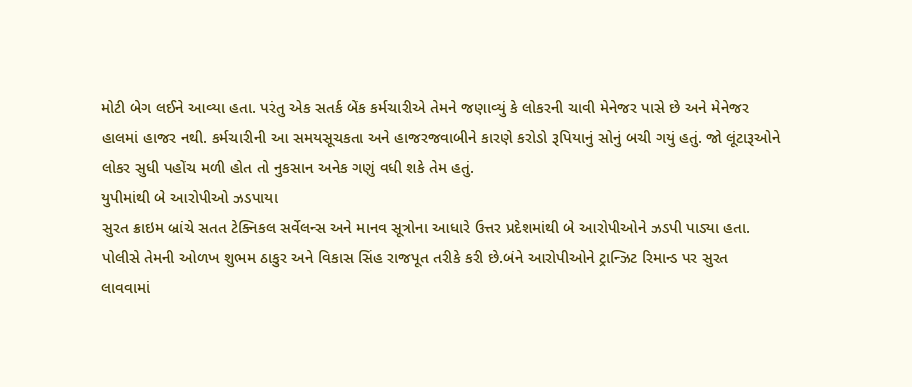મોટી બેગ લઈને આવ્યા હતા. પરંતુ એક સતર્ક બેંક કર્મચારીએ તેમને જણાવ્યું કે લોકરની ચાવી મેનેજર પાસે છે અને મેનેજર હાલમાં હાજર નથી. કર્મચારીની આ સમયસૂચકતા અને હાજરજવાબીને કારણે કરોડો રૂપિયાનું સોનું બચી ગયું હતું. જો લૂંટારૂઓને લોકર સુધી પહોંચ મળી હોત તો નુકસાન અનેક ગણું વધી શકે તેમ હતું.
યુપીમાંથી બે આરોપીઓ ઝડપાયા
સુરત ક્રાઇમ બ્રાંચે સતત ટેક્નિકલ સર્વેલન્સ અને માનવ સૂત્રોના આધારે ઉત્તર પ્રદેશમાંથી બે આરોપીઓને ઝડપી પાડ્યા હતા. પોલીસે તેમની ઓળખ શુભમ ઠાકુર અને વિકાસ સિંહ રાજપૂત તરીકે કરી છે.બંને આરોપીઓને ટ્રાન્ઝિટ રિમાન્ડ પર સુરત લાવવામાં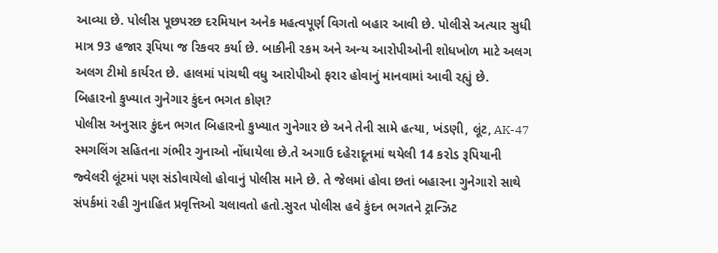આવ્યા છે. પોલીસ પૂછપરછ દરમિયાન અનેક મહત્વપૂર્ણ વિગતો બહાર આવી છે. પોલીસે અત્યાર સુધી માત્ર 93 હજાર રૂપિયા જ રિકવર કર્યા છે. બાકીની રકમ અને અન્ય આરોપીઓની શોધખોળ માટે અલગ અલગ ટીમો કાર્યરત છે. હાલમાં પાંચથી વધુ આરોપીઓ ફરાર હોવાનું માનવામાં આવી રહ્યું છે.
બિહારનો કુખ્યાત ગુનેગાર કુંદન ભગત કોણ?
પોલીસ અનુસાર કુંદન ભગત બિહારનો કુખ્યાત ગુનેગાર છે અને તેની સામે હત્યા, ખંડણી, લૂંટ, AK-47 સ્મગલિંગ સહિતના ગંભીર ગુનાઓ નોંધાયેલા છે.તે અગાઉ દહેરાદૂનમાં થયેલી 14 કરોડ રૂપિયાની જ્વેલરી લૂંટમાં પણ સંડોવાયેલો હોવાનું પોલીસ માને છે. તે જેલમાં હોવા છતાં બહારના ગુનેગારો સાથે સંપર્કમાં રહી ગુનાહિત પ્રવૃત્તિઓ ચલાવતો હતો.સુરત પોલીસ હવે કુંદન ભગતને ટ્રાન્ઝિટ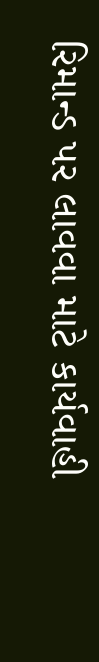રિમાન્ડ પર લાવવા માટે કાર્યવાહી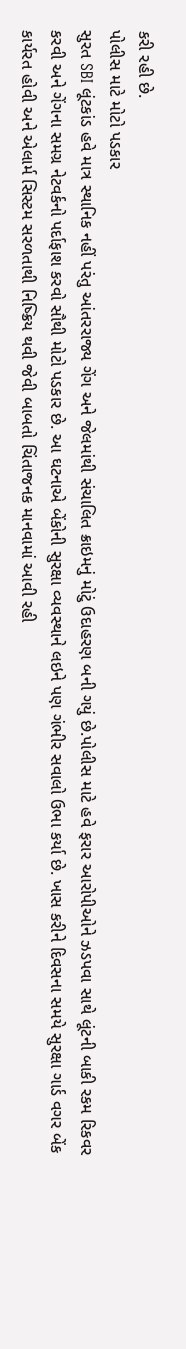કરી રહી છે.
પોલીસ માટે મોટો પડકાર
સુરત SBI લૂંટકાંડ હવે માત્ર સ્થાનિક નહીં પરંતુ આંતરરાજ્ય ગેંગ અને જેલમાંથી સંચાલિત ક્રાઇમનું મોટું ઉદાહરણ બની ગયું છે.પોલીસ માટે હવે ફરાર આરોપીઓને ઝડપવા સાથે લૂંટની બાકી રકમ રિકવર કરવી અને ગેંગના સમગ્ર નેટવર્કનો પર્દાફાશ કરવો સૌથી મોટો પડકાર છે. આ ઘટનાએ બેંકોની સુરક્ષા વ્યવસ્થાને લઇને પણ ગંભીર સવાલો ઉભા કર્યા છે. ખાસ કરીને દિવસના સમયે સુરક્ષા ગાર્ડ વગર બેંક કાર્યરત હોવી અને એલાર્મ સિસ્ટમ સરળતાથી નિષ્ક્રિય થવી જેવી બાબતો ચિંતાજનક માનવામાં આવી રહી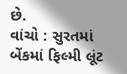છે.
વાંચો : સુરતમાં બેંકમાં ફિલ્મી લૂંટ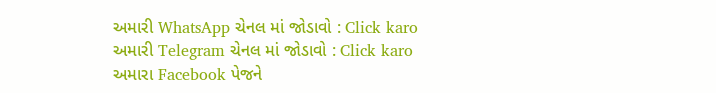અમારી WhatsApp ચેનલ માં જોડાવો : Click karo
અમારી Telegram ચેનલ માં જોડાવો : Click karo
અમારા Facebook પેજને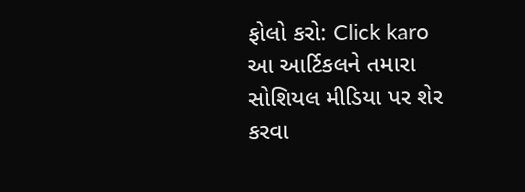ફોલો કરો: Click karo
આ આર્ટિકલને તમારા સોશિયલ મીડિયા પર શેર કરવા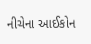નીચેના આઈકોન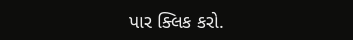પાર ક્લિક કરો.